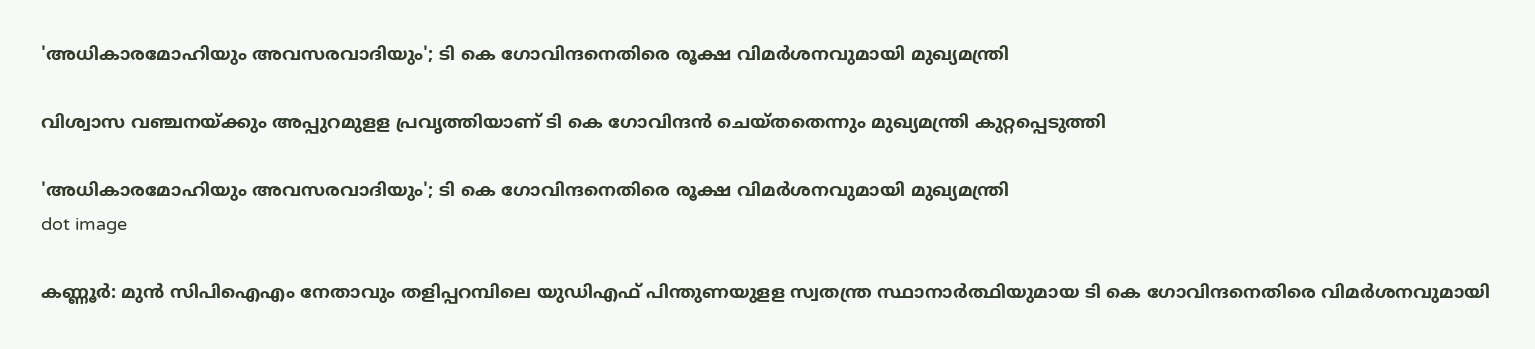'അധികാരമോഹിയും അവസരവാദിയും'; ടി കെ ഗോവിന്ദനെതിരെ രൂക്ഷ വിമർശനവുമായി മുഖ്യമന്ത്രി

വിശ്വാസ വഞ്ചനയ്ക്കും അപ്പുറമുളള പ്രവൃത്തിയാണ് ടി കെ ഗോവിന്ദന്‍ ചെയ്തതെന്നും മുഖ്യമന്ത്രി കുറ്റപ്പെടുത്തി

'അധികാരമോഹിയും അവസരവാദിയും'; ടി കെ ഗോവിന്ദനെതിരെ രൂക്ഷ വിമർശനവുമായി മുഖ്യമന്ത്രി
dot image

കണ്ണൂര്‍: മുന്‍ സിപിഐഎം നേതാവും തളിപ്പറമ്പിലെ യുഡിഎഫ് പിന്തുണയുളള സ്വതന്ത്ര സ്ഥാനാര്‍ത്ഥിയുമായ ടി കെ ഗോവിന്ദനെതിരെ വിമര്‍ശനവുമായി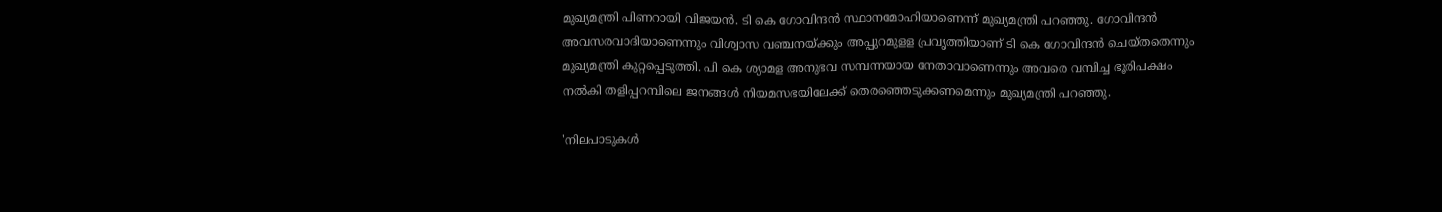മുഖ്യമന്ത്രി പിണറായി വിജയന്‍. ടി കെ ഗോവിന്ദന്‍ സ്ഥാനമോഹിയാണെന്ന് മുഖ്യമന്ത്രി പറഞ്ഞു. ഗോവിന്ദന്‍ അവസരവാദിയാണെന്നും വിശ്വാസ വഞ്ചനയ്ക്കും അപ്പുറമുളള പ്രവൃത്തിയാണ് ടി കെ ഗോവിന്ദന്‍ ചെയ്തതെന്നും മുഖ്യമന്ത്രി കുറ്റപ്പെടുത്തി. പി കെ ശ്യാമള അനുഭവ സമ്പന്നയായ നേതാവാണെന്നും അവരെ വമ്പിച്ച ഭൂരിപക്ഷം നല്‍കി തളിപ്പറമ്പിലെ ജനങ്ങള്‍ നിയമസഭയിലേക്ക് തെരഞ്ഞെടുക്കണമെന്നും മുഖ്യമന്ത്രി പറഞ്ഞു.

'നിലപാടുകള്‍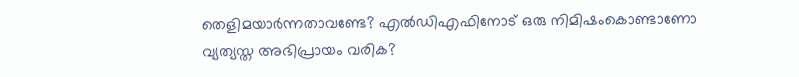തെളിമയാര്‍ന്നതാവണ്ടേ? എല്‍ഡിഎഫിനോട് ഒരു നിമിഷംകൊണ്ടാണോ വ്യത്യസ്ത അഭിപ്രായം വരിക?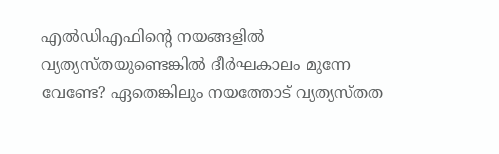എല്‍ഡിഎഫിന്റെ നയങ്ങളില്‍ വ്യത്യസ്തയുണ്ടെങ്കില്‍ ദീര്‍ഘകാലം മുന്നേ വേണ്ടേ? ഏതെങ്കിലും നയത്തോട് വ്യത്യസ്തത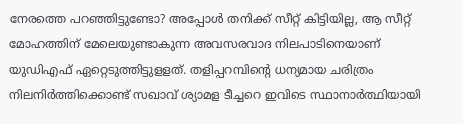നേരത്തെ പറഞ്ഞിട്ടുണ്ടോ? അപ്പോള്‍ തനിക്ക് സീറ്റ് കിട്ടിയില്ല, ആ സീറ്റ് മോഹത്തിന് മേലെയുണ്ടാകുന്ന അവസരവാദ നിലപാടിനെയാണ് യുഡിഎഫ് ഏറ്റെടുത്തിട്ടുളളത്. തളിപ്പറമ്പിന്റെ ധന്യമായ ചരിത്രം നിലനിര്‍ത്തിക്കൊണ്ട് സഖാവ് ശ്യാമള ടീച്ചറെ ഇവിടെ സ്ഥാനാര്‍ത്ഥിയായി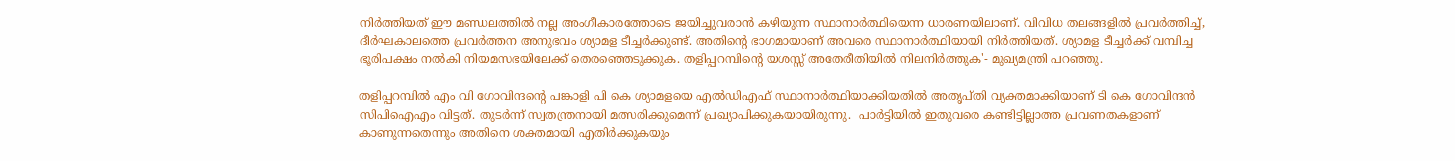നിര്‍ത്തിയത് ഈ മണ്ഡലത്തില്‍ നല്ല അംഗീകാരത്തോടെ ജയിച്ചുവരാന്‍ കഴിയുന്ന സ്ഥാനാര്‍ത്ഥിയെന്ന ധാരണയിലാണ്. വിവിധ തലങ്ങളില്‍ പ്രവര്‍ത്തിച്ച്, ദീര്‍ഘകാലത്തെ പ്രവര്‍ത്തന അനുഭവം ശ്യാമള ടീച്ചര്‍ക്കുണ്ട്. അതിന്റെ ഭാഗമായാണ് അവരെ സ്ഥാനാര്‍ത്ഥിയായി നിര്‍ത്തിയത്. ശ്യാമള ടീച്ചര്‍ക്ക് വമ്പിച്ച ഭൂരിപക്ഷം നല്‍കി നിയമസഭയിലേക്ക് തെരഞ്ഞെടുക്കുക. തളിപ്പറമ്പിന്റെ യശസ്സ് അതേരീതിയില്‍ നിലനിര്‍ത്തുക'- മുഖ്യമന്ത്രി പറഞ്ഞു.

തളിപ്പറമ്പിൽ എം വി ഗോവിന്ദന്റെ പങ്കാളി പി കെ ശ്യാമളയെ എൽഡിഎഫ് സ്ഥാനാർത്ഥിയാക്കിയതിൽ അതൃപ്തി വ്യക്തമാക്കിയാണ് ടി കെ ഗോവിന്ദൻ സിപിഐഎം വിട്ടത്. തുടർന്ന് സ്വതന്ത്രനായി മത്സരിക്കുമെന്ന് പ്രഖ്യാപിക്കുകയായിരുന്നു.  പാര്‍ട്ടിയില്‍ ഇതുവരെ കണ്ടിട്ടില്ലാത്ത പ്രവണതകളാണ് കാണുന്നതെന്നും അതിനെ ശക്തമായി എതിര്‍ക്കുകയും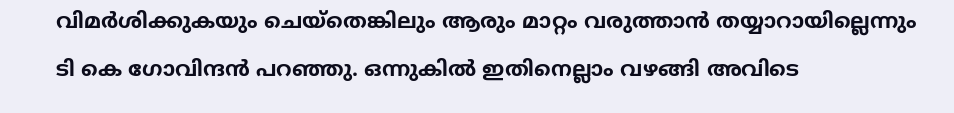വിമര്‍ശിക്കുകയും ചെയ്‌തെങ്കിലും ആരും മാറ്റം വരുത്താന്‍ തയ്യാറായില്ലെന്നും ടി കെ ഗോവിന്ദന്‍ പറഞ്ഞു. ഒന്നുകില്‍ ഇതിനെല്ലാം വഴങ്ങി അവിടെ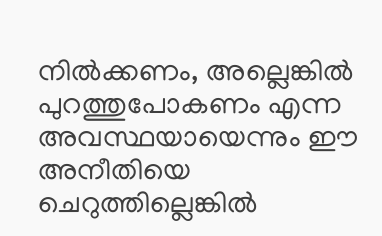നില്‍ക്കണം, അല്ലെങ്കില്‍ പുറത്തുപോകണം എന്ന അവസ്ഥയായെന്നും ഈ അനീതിയെ ചെറുത്തില്ലെങ്കില്‍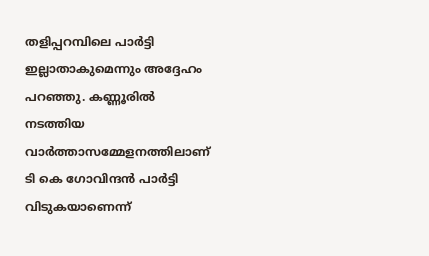തളിപ്പറമ്പിലെ പാര്‍ട്ടി ഇല്ലാതാകുമെന്നും അദ്ദേഹം പറഞ്ഞു. കണ്ണൂരില്‍ നടത്തിയ വാര്‍ത്താസമ്മേളനത്തിലാണ് ടി കെ ഗോവിന്ദന്‍ പാര്‍ട്ടി വിടുകയാണെന്ന്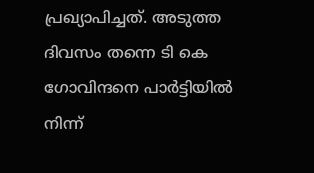പ്രഖ്യാപിച്ചത്. അടുത്ത ദിവസം തന്നെ ടി കെ ഗോവിന്ദനെ പാർട്ടിയിൽ നിന്ന്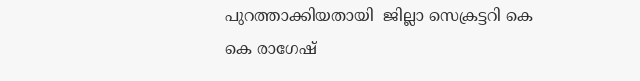പുറത്താക്കിയതായി  ജില്ലാ സെക്രട്ടറി കെ കെ രാഗേഷ്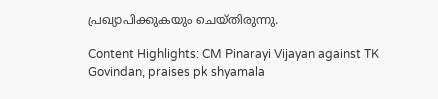പ്രഖ്യാപിക്കുകയും ചെയ്തിരുന്നു.

Content Highlights: CM Pinarayi Vijayan against TK Govindan, praises pk shyamala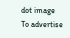dot image
To advertise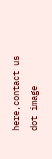here,contact us
dot image